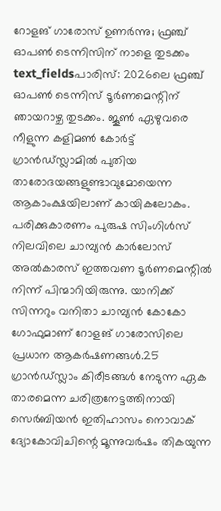റോളങ് ഗാരോസ് ഉണർന്നു; ഫ്രഞ്ച് ഓപൺ ടെന്നിസിന് നാളെ തുടക്കം
text_fieldsപാരിസ്: 2026ലെ ഫ്രഞ്ച് ഓപൺ ടെന്നിസ് ടൂർണമെന്റിന് ഞായറാഴ്ച തുടക്കം. ജൂൺ ഏഴുവരെ നീളുന്ന കളിമൺ കോർട്ട് ഗ്രാൻഡ്സ്ലാമിൽ പുതിയ താരോദയങ്ങളുണ്ടാവുമോയെന്ന ആകാംക്ഷയിലാണ് കായികലോകം. പരിക്കുകാരണം പുരുഷ സിംഗിൾസ് നിലവിലെ ചാമ്പ്യൻ കാർലോസ് അൽകാരസ് ഇത്തവണ ടൂർണമെന്റിൽ നിന്ന് പിന്മാറിയിരുന്നു. യാനിക്ക് സിന്നറും വനിതാ ചാമ്പ്യൻ കോകോ ഗോഫുമാണ് റോളങ് ഗാരോസിലെ പ്രധാന ആകർഷണങ്ങൾ.25 ഗ്രാൻഡ്സ്ലാം കിരീടങ്ങൾ നേടുന്ന ഏക താരമെന്ന ചരിത്രനേട്ടത്തിനായി സെർബിയൻ ഇതിഹാസം നൊവാക് ദ്യോകോവിചിന്റെ മൂന്നുവർഷം തികയുന്ന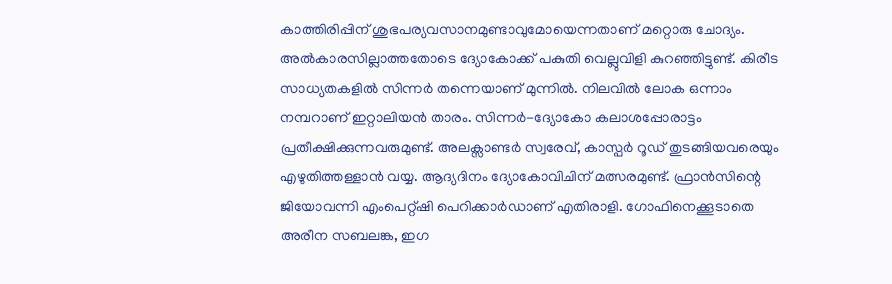കാത്തിരിപ്പിന് ശുഭപര്യവസാനമുണ്ടാവുമോയെന്നതാണ് മറ്റൊരു ചോദ്യം.
അൽകാരസില്ലാത്തതോടെ ദ്യോകോക്ക് പകുതി വെല്ലുവിളി കുറഞ്ഞിട്ടുണ്ട്. കിരീട സാധ്യതകളിൽ സിന്നർ തന്നെയാണ് മുന്നിൽ. നിലവിൽ ലോക ഒന്നാം നമ്പറാണ് ഇറ്റാലിയൻ താരം. സിന്നർ-ദ്യോകോ കലാശപ്പോരാട്ടം പ്രതീക്ഷിക്കുന്നവരുമുണ്ട്. അലക്സാണ്ടർ സ്വരേവ്, കാസ്പർ റൂഡ് തുടങ്ങിയവരെയും എഴുതിത്തള്ളാൻ വയ്യ. ആദ്യദിനം ദ്യോകോവിചിന് മത്സരമുണ്ട്. ഫ്രാൻസിന്റെ ജിയോവന്നി എംപെറ്റ്ഷി പെറിക്കാർഡാണ് എതിരാളി. ഗോഫിനെക്കൂടാതെ അരീന സബലങ്ക, ഇഗ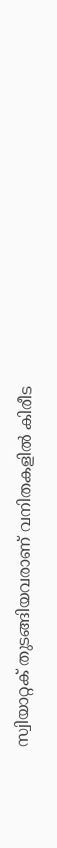സ്വിയാറ്റക് തുടങ്ങിയവരാണ് വനിതകളിൽ കിരീട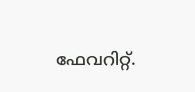ഫേവറിറ്റ്.